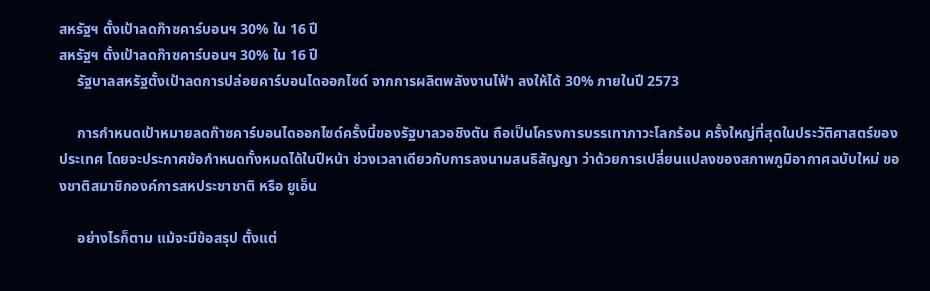สหรัฐฯ ตั้งเป้าลดก๊าซคาร์บอนฯ 30% ใน 16 ปี
สหรัฐฯ ตั้งเป้าลดก๊าซคาร์บอนฯ 30% ใน 16 ปี
     รัฐบาลสหรัฐตั้งเป้าลดการปล่อยคาร์บอนไดออกไซด์ จากการผลิตพลังงานไฟ้า ลงให้ได้ 30% ภายในปี 2573

     การกำหนดเป้าหมายลดก๊าซคาร์บอนไดออกไซด์ครั้งนี้ของรัฐบาลวอชิงตัน ถือเป็นโครงการบรรเทาภาวะโลกร้อน ครั้งใหญ่ที่สุดในประวัติศาสตร์ของประเทศ โดยจะประกาศข้อกำหนดทั้งหมดได้ในปีหน้า ช่วงเวลาเดียวกับการลงนามสนธิสัญญา ว่าด้วยการเปลี่ยนแปลงของสภาพภูมิอากาศฉบับใหม่ ของชาติสมาชิกองค์การสหประชาชาติ หรือ ยูเอ็น

     อย่างไรก็ตาม แม้จะมีข้อสรุป ตั้งแต่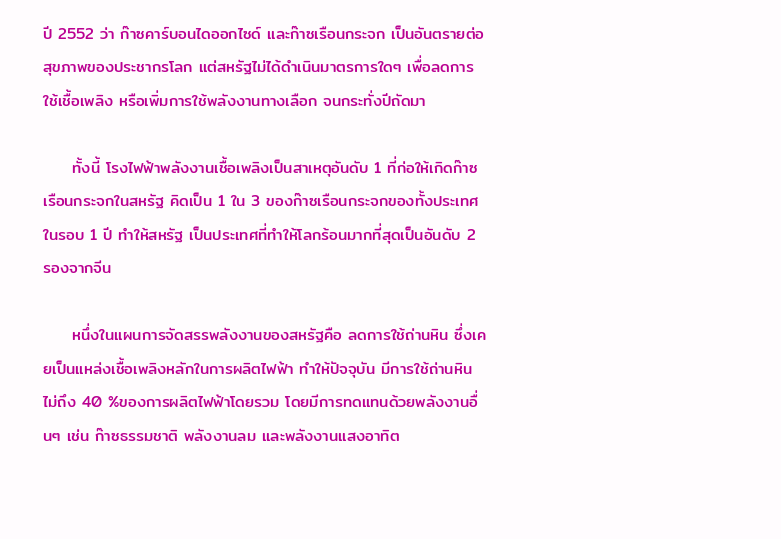ปี 2552 ว่า ก๊าซคาร์บอนไดออกไซด์ และก๊าซเรือนกระจก เป็นอันตรายต่อสุขภาพของประชากรโลก แต่สหรัฐไม่ได้ดำเนินมาตรการใดๆ เพื่อลดการใช้เชื้อเพลิง หรือเพิ่มการใช้พลังงานทางเลือก จนกระทั่งปีถัดมา

     ทั้งนี้ โรงไฟฟ้าพลังงานเชื้อเพลิงเป็นสาเหตุอันดับ 1 ที่ก่อให้เกิดก๊าซเรือนกระจกในสหรัฐ คิดเป็น 1 ใน 3 ของก๊าซเรือนกระจกของทั้งประเทศในรอบ 1 ปี ทำให้สหรัฐ เป็นประเทศที่ทำให้โลกร้อนมากที่สุดเป็นอันดับ 2 รองจากจีน

     หนึ่งในแผนการจัดสรรพลังงานของสหรัฐคือ ลดการใช้ถ่านหิน ซึ่งเคยเป็นแหล่งเชื้อเพลิงหลักในการผลิตไฟฟ้า ทำให้ปัจจุบัน มีการใช้ถ่านหินไม่ถึง 40 %ของการผลิตไฟฟ้าโดยรวม โดยมีการทดแทนด้วยพลังงานอื่นๆ เช่น ก๊าซธรรมชาติ พลังงานลม และพลังงานแสงอาทิต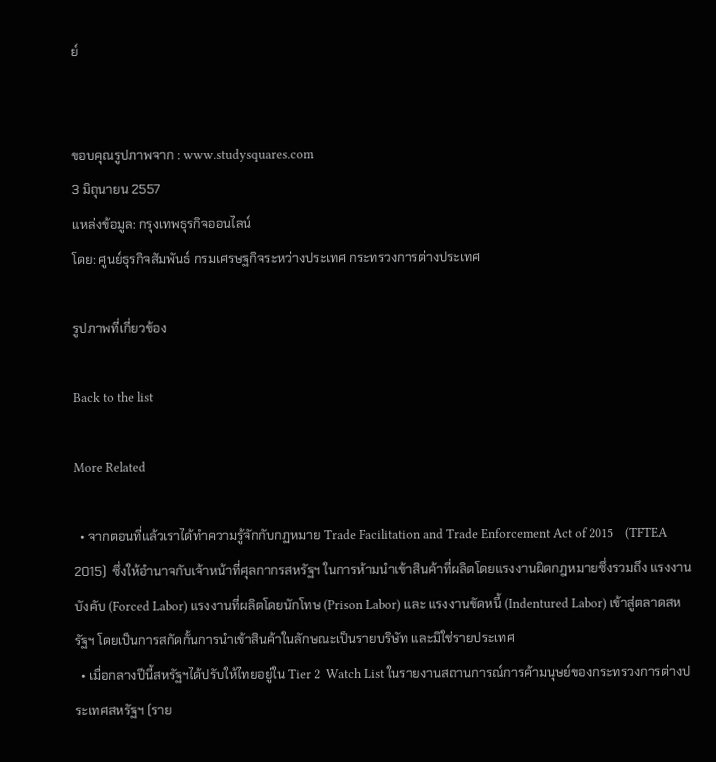ย์


ขอบคุณรูปภาพจาก : www.studysquares.com
3 มิถุนายน 2557
แหล่งข้อมูล: กรุงเทพธุรกิจออนไลน์
โดย: ศูนย์ธุรกิจสัมพันธ์ กรมเศรษฐกิจระหว่างประเทศ กระทรวงการต่างประเทศ

รูปภาพที่เกี่ยวข้อง

Back to the list

More Related

  • จากตอนที่แล้วเราได้ทำความรู้จักกับกฏหมาย Trade Facilitation and Trade Enforcement Act of 2015    (TFTEA 2015)  ซึ่งให้อำนาจกับเจ้าหน้าที่ศุลกากรสหรัฐฯ ในการห้ามนำเข้าสินค้าที่ผลิตโดยแรงงานผิดกฎหมายซึ่งรวมถึง แรงงานบังคับ (Forced Labor) แรงงานที่ผลิตโดยนักโทษ (Prison Labor) และ แรงงานขัดหนี้ (Indentured Labor) เข้าสู่ตลาดสหรัฐฯ โดยเป็นการสกัดกั้นการนำเข้าสินค้าในลักษณะเป็นรายบริษัท และมิใช่รายประเทศ
  • เมื่อกลางปีนี้สหรัฐฯได้ปรับให้ไทยอยู่ใน Tier 2  Watch List ในรายงานสถานการณ์การค้ามนุษย์ของกระทรวงการต่างประเทศสหรัฐฯ (ราย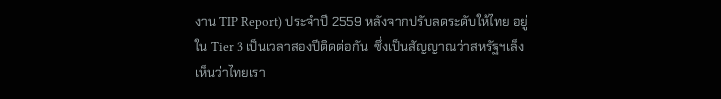งาน TIP Report) ประจำปี 2559 หลังจากปรับลดระดับให้ไทย อยู่ใน Tier 3 เป็นเวลาสองปีติดต่อกัน  ซึ่งเป็นสัญญาณว่าสหรัฐฯเล็งเห็นว่าไทยเรา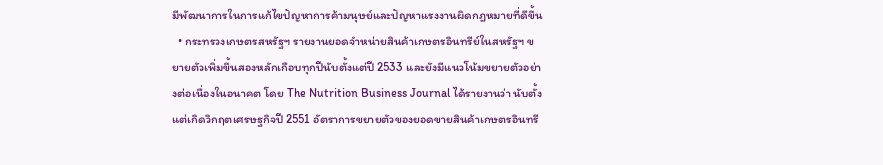มีพัฒนาการในการแก้ไขปัญหาการค้ามนุษย์และปัญหาแรงงานผิดกฎหมายที่ดีขึ้น
  • กระทรวงเกษตรสหรัฐฯ รายงานยอดจำหน่ายสินค้าเกษตรอินทรีย์ในสหรัฐฯ ขยายตัวเพิ่มขึ้นสองหลักเกือบทุกปีนับตั้งแต่ปี 2533 และยังมีแนวโน้มขยายตัวอย่างต่อเนื่องในอนาคต โดย The Nutrition Business Journal ได้รายงานว่า นับตั้งแต่เกิดวิกฤตเศรษฐกิจปี 2551 อัตราการขยายตัวของยอดขายสินค้าเกษตรอินทรี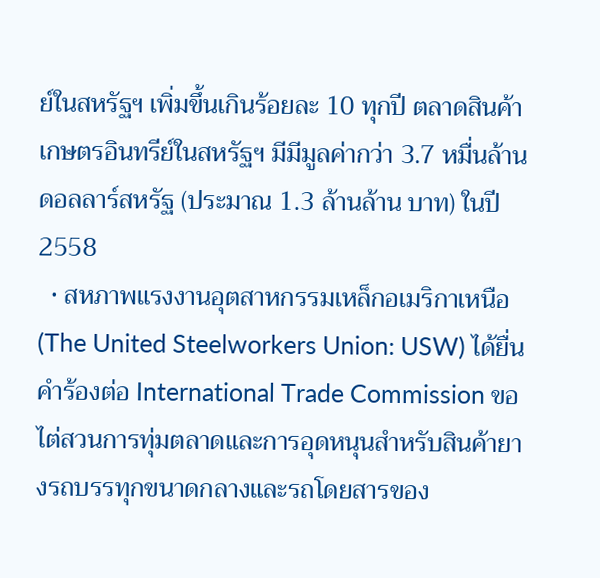ย์ในสหรัฐฯ เพิ่มขึ้นเกินร้อยละ 10 ทุกปี ตลาดสินค้าเกษตรอินทรีย์ในสหรัฐฯ มีมีมูลค่ากว่า 3.7 หมื่นล้านดอลลาร์สหรัฐ (ประมาณ 1.3 ล้านล้าน บาท) ในปี 2558
  • สหภาพแรงงานอุตสาหกรรมเหล็กอเมริกาเหนือ (The United Steelworkers Union: USW) ได้ยื่นคำร้องต่อ International Trade Commission ขอไต่สวนการทุ่มตลาดและการอุดหนุนสำหรับสินค้ายางรถบรรทุกขนาดกลางและรถโดยสารของ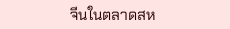จีนในตลาดสห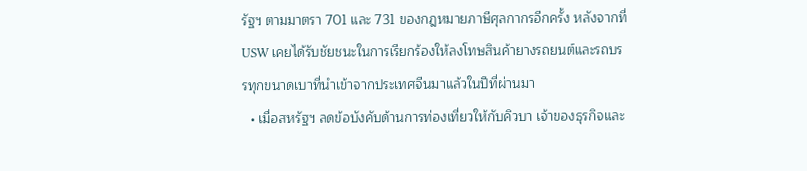รัฐฯ ตามมาตรา 701 และ 731 ของกฎหมายภาษีศุลกากรอีกครั้ง หลังจากที่ USW เคยได้รับชัยชนะในการเรียกร้องให้ลงโทษสินค้ายางรถยนต์และรถบรรทุกขนาดเบาที่นำเข้าจากประเทศจีนมาแล้วในปีที่ผ่านมา
  • เมื่อสหรัฐฯ ลดข้อบังคับด้านการท่องเที่ยวให้กับคิวบา เจ้าของธุรกิจและ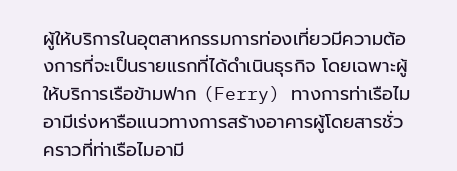ผู้ให้บริการในอุตสาหกรรมการท่องเที่ยวมีความต้องการที่จะเป็นรายแรกที่ได้ดำเนินธุรกิจ โดยเฉพาะผู้ให้บริการเรือข้ามฟาก (Ferry) ทางการท่าเรือไมอามีเร่งหารือแนวทางการสร้างอาคารผู้โดยสารชั่วคราวที่ท่าเรือไมอามี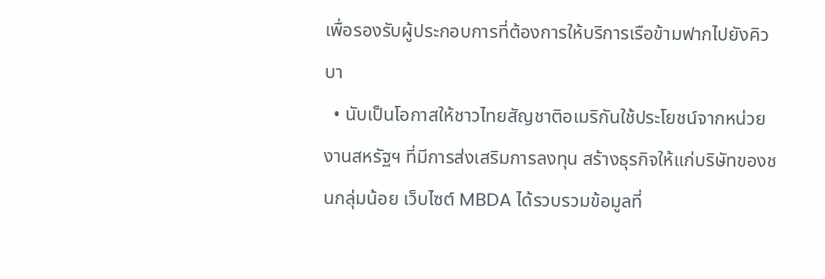เพื่อรองรับผู้ประกอบการที่ต้องการให้บริการเรือข้ามฟากไปยังคิวบา
  • นับเป็นโอกาสให้ชาวไทยสัญชาติอเมริกันใช้ประโยชน์จากหน่วยงานสหรัฐฯ ที่มีการส่งเสริมการลงทุน สร้างธุรกิจให้แก่บริษัทของชนกลุ่มน้อย เว็บไซต์ MBDA ได้รวบรวมข้อมูลที่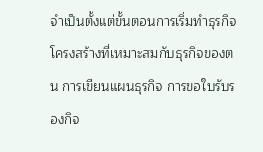จำเป็นตั้งแต่ขั้นตอนการเริ่มทำธุรกิจ โครงสร้างที่เหมาะสมกับธุรกิจของตน การเขียนแผนธุรกิจ การขอใบรับรองกิจ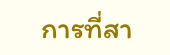การที่สา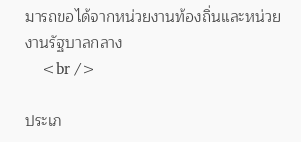มารถขอได้จากหน่วยงานท้องถิ่นและหน่วยงานรัฐบาลกลาง
    <br />

ประเภ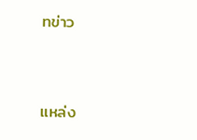ทข่าว


แหล่ง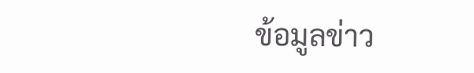ข้อมูลข่าว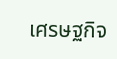เศรษฐกิจ